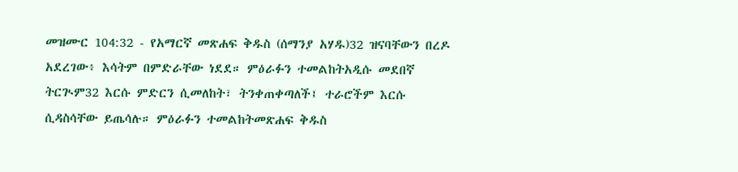መዝሙር 104:32 - የአማርኛ መጽሐፍ ቅዱስ (ሰማንያ አሃዱ)32 ዝናባቸውን በረዶ አደረገው፥ እሳትም በምድራቸው ነደደ። ምዕራፉን ተመልከትአዲሱ መደበኛ ትርጒም32 እርሱ ምድርን ሲመለከት፣ ትንቀጠቀጣለች፤ ተራሮችም እርሱ ሲዳስሳቸው ይጤሳሉ። ምዕራፉን ተመልከትመጽሐፍ ቅዱስ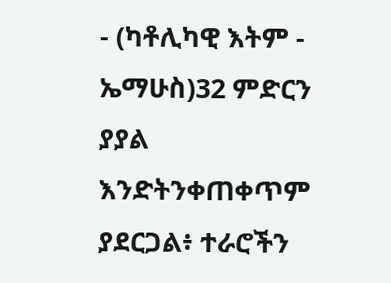- (ካቶሊካዊ እትም - ኤማሁስ)32 ምድርን ያያል እንድትንቀጠቀጥም ያደርጋል፥ ተራሮችን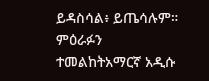ይዳስሳል፥ ይጤሳሉም። ምዕራፉን ተመልከትአማርኛ አዲሱ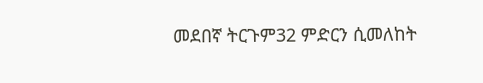መደበኛ ትርጉም32 ምድርን ሲመለከት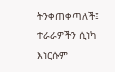ትንቀጠቀጣለች፤ ተራራዎችን ሲነካ እነርሱም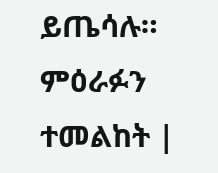ይጤሳሉ። ምዕራፉን ተመልከት |